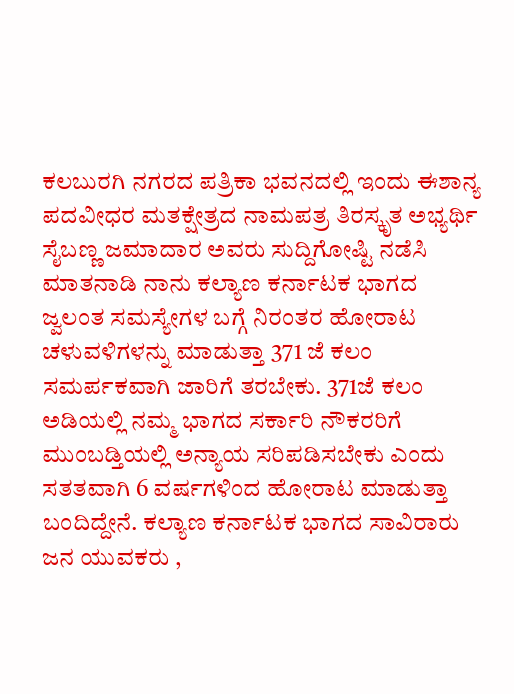ಕಲಬುರಗಿ ನಗರದ ಪತ್ರಿಕಾ ಭವನದಲ್ಲಿ ಇಂದು ಈಶಾನ್ಯ ಪದವೀಧರ ಮತಕ್ಷೇತ್ರದ ನಾಮಪತ್ರ ತಿರಸ್ಕೃತ ಅಭ್ಯರ್ಥಿ ಸೈಬಣ್ಣ ಜಮಾದಾರ ಅವರು ಸುದ್ದಿಗೋಷ್ಟಿ ನಡೆಸಿ ಮಾತನಾಡಿ ನಾನು ಕಲ್ಯಾಣ ಕರ್ನಾಟಕ ಭಾಗದ ಜ್ವಲಂತ ಸಮಸ್ಯೇಗಳ ಬಗ್ಗೆ ನಿರಂತರ ಹೋರಾಟ ಚಳುವಳಿಗಳನ್ನು ಮಾಡುತ್ತಾ 371 ಜೆ ಕಲಂ ಸಮರ್ಪಕವಾಗಿ ಜಾರಿಗೆ ತರಬೇಕು. 371ಜೆ ಕಲಂ ಅಡಿಯಲ್ಲಿ ನಮ್ಮ ಭಾಗದ ಸರ್ಕಾರಿ ನೌಕರರಿಗೆ ಮುಂಬಡ್ತಿಯಲ್ಲಿ ಅನ್ಯಾಯ ಸರಿಪಡಿಸಬೇಕು ಎಂದು ಸತತವಾಗಿ 6 ವರ್ಷಗಳಿಂದ ಹೋರಾಟ ಮಾಡುತ್ತಾ ಬಂದಿದ್ದೇನೆ. ಕಲ್ಯಾಣ ಕರ್ನಾಟಕ ಭಾಗದ ಸಾವಿರಾರು ಜನ ಯುವಕರು ,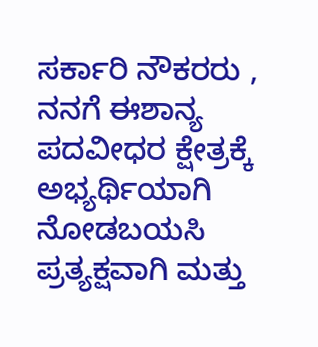ಸರ್ಕಾರಿ ನೌಕರರು , ನನಗೆ ಈಶಾನ್ಯ ಪದವೀಧರ ಕ್ಷೇತ್ರಕ್ಕೆ ಅಭ್ಯರ್ಥಿಯಾಗಿ ನೋಡಬಯಸಿ ಪ್ರತ್ಯಕ್ಷವಾಗಿ ಮತ್ತು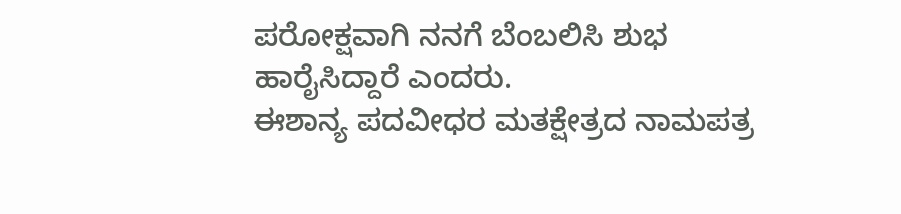ಪರೋಕ್ಷವಾಗಿ ನನಗೆ ಬೆಂಬಲಿಸಿ ಶುಭ ಹಾರೈಸಿದ್ದಾರೆ ಎಂದರು.
ಈಶಾನ್ಯ ಪದವೀಧರ ಮತಕ್ಷೇತ್ರದ ನಾಮಪತ್ರ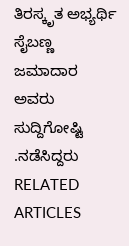ತಿರಸ್ಕೃತ ಅಭ್ಯರ್ಥಿ ಸೈಬಣ್ಣ ಜಮಾದಾರ ಅವರು ಸುದ್ದಿಗೋಷ್ಟಿ .ನಡೆಸಿದ್ದರು
RELATED ARTICLES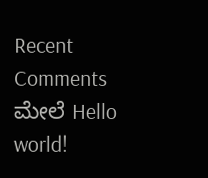Recent Comments
ಮೇಲೆ Hello world!